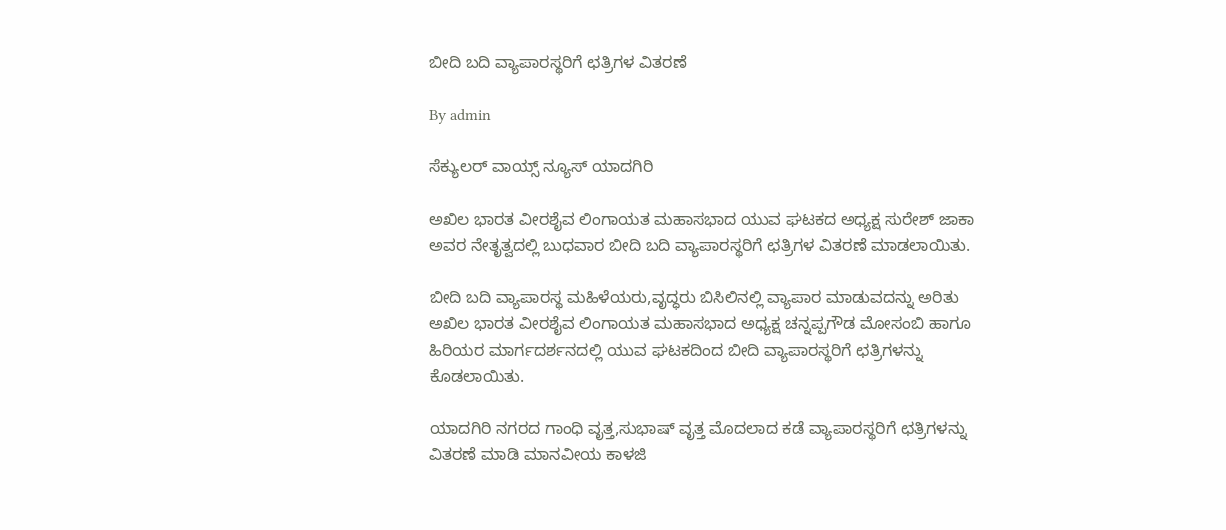ಬೀದಿ ಬದಿ ವ್ಯಾಪಾರಸ್ಥರಿಗೆ ಛತ್ರಿಗಳ ವಿತರಣೆ

By admin

ಸೆಕ್ಯುಲರ್ ವಾಯ್ಸ್ ನ್ಯೂಸ್ ಯಾದಗಿರಿ

ಅಖಿಲ ಭಾರತ ವೀರಶೈವ ಲಿಂಗಾಯತ ಮಹಾಸಭಾದ ಯುವ ಘಟಕದ ಅಧ್ಯಕ್ಷ ಸುರೇಶ್ ಜಾಕಾ ಅವರ ನೇತೃತ್ವದಲ್ಲಿ ಬುಧವಾರ ಬೀದಿ ಬದಿ ವ್ಯಾಪಾರಸ್ಥರಿಗೆ ಛತ್ರಿಗಳ ವಿತರಣೆ ಮಾಡಲಾಯಿತು.

ಬೀದಿ ಬದಿ ವ್ಯಾಪಾರಸ್ಥ ಮಹಿಳೆಯರು,ವೃದ್ಧರು ಬಿಸಿಲಿನಲ್ಲಿ ವ್ಯಾಪಾರ ಮಾಡುವದನ್ನು ಅರಿತು ಅಖಿಲ ಭಾರತ ವೀರಶೈವ ಲಿಂಗಾಯತ ಮಹಾಸಭಾದ ಅಧ್ಯಕ್ಷ ಚನ್ನಪ್ಪಗೌಡ ಮೋಸಂಬಿ ಹಾಗೂ ಹಿರಿಯರ ಮಾರ್ಗದರ್ಶನದಲ್ಲಿ ಯುವ ಘಟಕದಿಂದ ಬೀದಿ ವ್ಯಾಪಾರಸ್ಥರಿಗೆ ಛತ್ರಿಗಳನ್ನು ಕೊಡಲಾಯಿತು.

ಯಾದಗಿರಿ ನಗರದ ಗಾಂಧಿ ವೃತ್ತ,ಸುಭಾಷ್ ವೃತ್ತ ಮೊದಲಾದ ಕಡೆ ವ್ಯಾಪಾರಸ್ಥರಿಗೆ ಛತ್ರಿಗಳನ್ನು ವಿತರಣೆ ಮಾಡಿ ಮಾನವೀಯ ಕಾಳಜಿ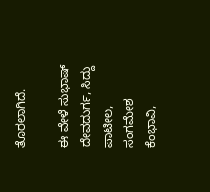ತೊರಲಾಗಿದೆ.

ಈ ವೇಳೆ ಸುಭಾಷ್ ದೇವದುರ್ಗ, ಸಿದ್ದು ಪಾಟೀಲ, ಸಂಗಮೇಶ ಕೆಂಭಾವಿ,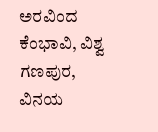ಅರವಿಂದ ಕೆಂಭಾವಿ, ವಿಶ್ವ ಗಣಪುರ, ವಿನಯ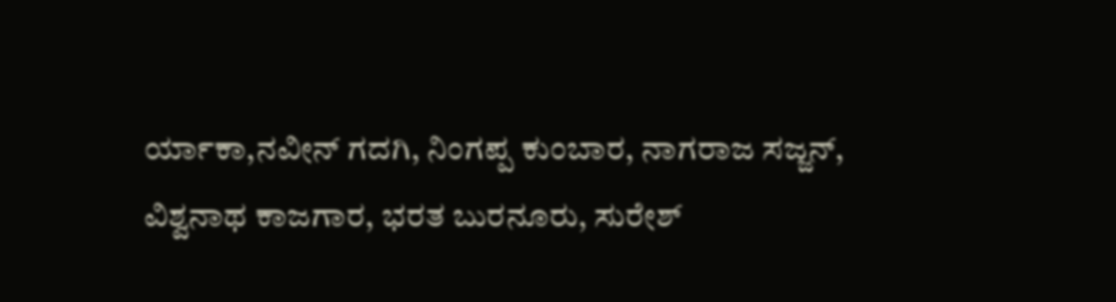ರ್ಯಾಕಾ,ನವೀನ್ ಗದಗಿ, ನಿಂಗಪ್ಪ ಕುಂಬಾರ, ನಾಗರಾಜ ಸಜ್ಜನ್, ವಿಶ್ವನಾಥ ಕಾಜಗಾರ, ಭರತ ಬುರನೂರು, ಸುರೇಶ್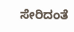ಸೇರಿದಂತೆ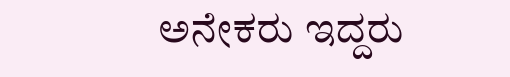ಅನೇಕರು ಇದ್ದರು